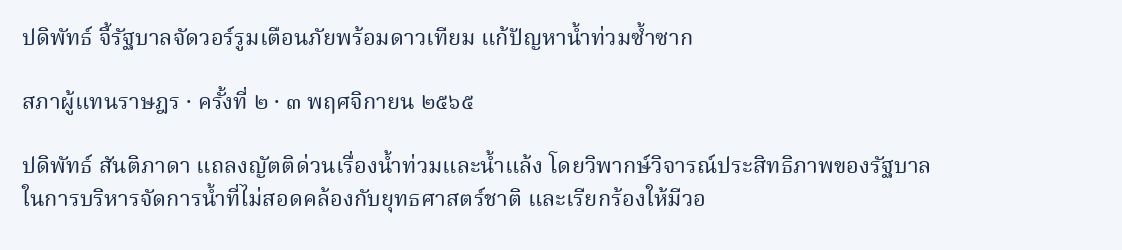ปดิพัทธ์ จี้รัฐบาลจัดวอร์รูมเตือนภัยพร้อมดาวเทียม แก้ปัญหาน้ำท่วมซ้ำซาก

สภาผู้แทนราษฎร · ครั้งที่ ๒ · ๓ พฤศจิกายน ๒๕๖๕

ปดิพัทธ์ สันติภาดา แถลงญัตติด่วนเรื่องน้ำท่วมและน้ำแล้ง โดยวิพากษ์วิจารณ์ประสิทธิภาพของรัฐบาลในการบริหารจัดการน้ำที่ไม่สอดคล้องกับยุทธศาสตร์ชาติ และเรียกร้องให้มีวอ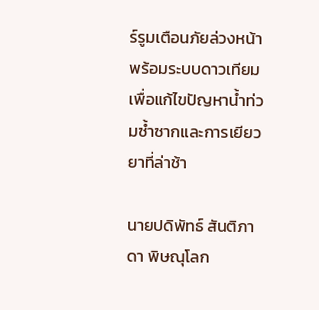ร์รูมเตือนภัยล่วงหน้าพร้อมระบบดาวเทียมเพื่อแก้ไขปัญหาน้ำท่วมซ้ำซากและการเยียวยาที่ล่าช้า

นายปดิพัทธ์ สันติภาดา พิษณุโลก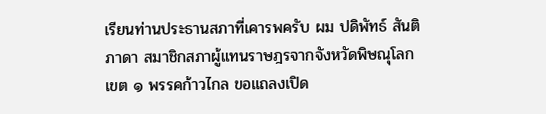เรียนท่านประธานสภาที่เคารพครับ ผม ปดิพัทธ์ สันติภาดา สมาชิกสภาผู้แทนราษฎรจากจังหวัดพิษณุโลก เขต ๑ พรรคก้าวไกล ขอแถลงเปิด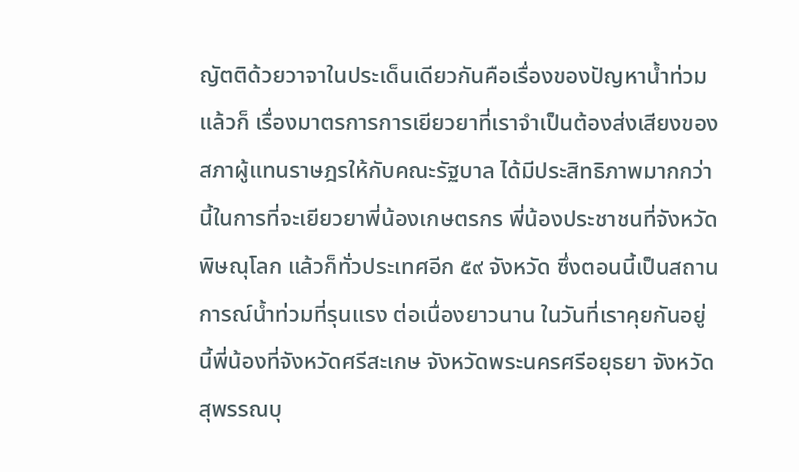ญัตติด้วยวาจาในประเด็นเดียวกันคือเรื่องของปัญหาน้ำท่วม แล้วก็ เรื่องมาตรการการเยียวยาที่เราจำเป็นต้องส่งเสียงของสภาผู้แทนราษฎรให้กับคณะรัฐบาล ได้มีประสิทธิภาพมากกว่านี้ในการที่จะเยียวยาพี่น้องเกษตรกร พี่น้องประชาชนที่จังหวัด พิษณุโลก แล้วก็ทั่วประเทศอีก ๕๙ จังหวัด ซึ่งตอนนี้เป็นสถานการณ์น้ำท่วมที่รุนแรง ต่อเนื่องยาวนาน ในวันที่เราคุยกันอยู่นี้พี่น้องที่จังหวัดศรีสะเกษ จังหวัดพระนครศรีอยุธยา จังหวัดสุพรรณบุ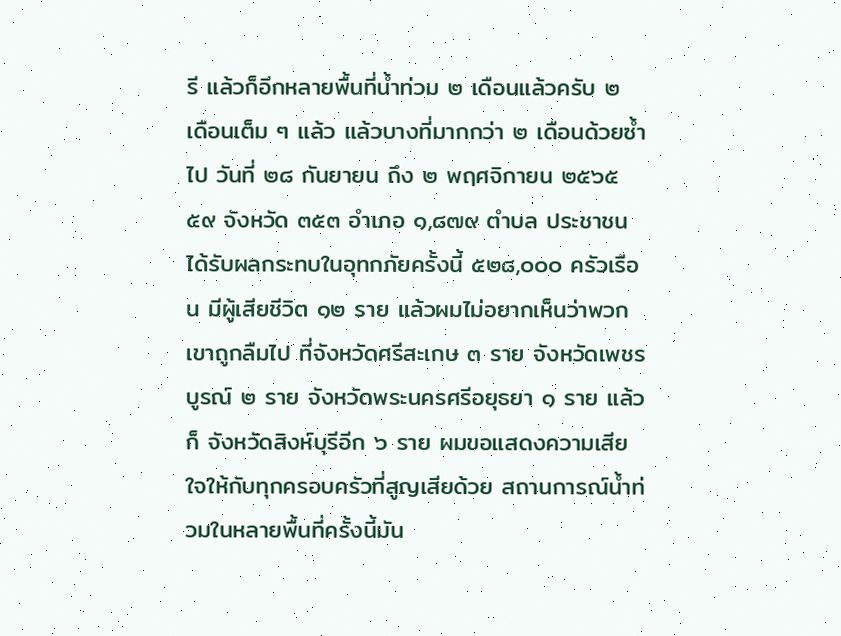รี แล้วก็อีกหลายพื้นที่น้ำท่วม ๒ เดือนแล้วครับ ๒ เดือนเต็ม ๆ แล้ว แล้วบางที่มากกว่า ๒ เดือนด้วยซ้ำไป วันที่ ๒๘ กันยายน ถึง ๒ พฤศจิกายน ๒๕๖๕ ๕๙ จังหวัด ๓๕๓ อำเภอ ๑,๘๗๙ ตำบล ประชาชนได้รับผลกระทบในอุทกภัยครั้งนี้ ๕๒๘,๐๐๐ ครัวเรือน มีผู้เสียชีวิต ๑๒ ราย แล้วผมไม่อยากเห็นว่าพวกเขาถูกลืมไป ที่จังหวัดศรีสะเกษ ๓ ราย จังหวัดเพชรบูรณ์ ๒ ราย จังหวัดพระนครศรีอยุธยา ๑ ราย แล้วก็ จังหวัดสิงห์บุรีอีก ๖ ราย ผมขอแสดงความเสียใจให้กับทุกครอบครัวที่สูญเสียด้วย สถานการณ์น้ำท่วมในหลายพื้นที่ครั้งนี้มัน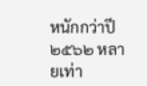หนักกว่าปี ๒๕๖๒ หลายเท่า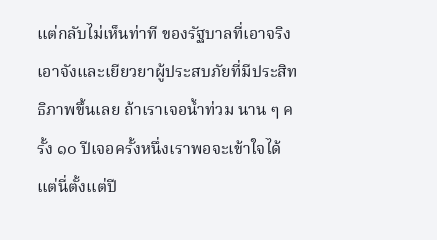แต่กลับไม่เห็นท่าที ของรัฐบาลที่เอาจริงเอาจังและเยียวยาผู้ประสบภัยที่มีประสิทธิภาพขึ้นเลย ถ้าเราเจอน้ำท่วม นาน ๆ ครั้ง ๑๐ ปีเจอครั้งหนึ่งเราพอจะเข้าใจได้ แต่นี่ตั้งแต่ปี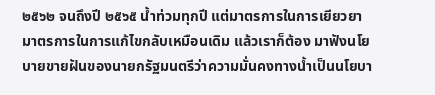๒๕๖๒ จนถึงปี ๒๕๖๕ น้ำท่วมทุกปี แต่มาตรการในการเยียวยา มาตรการในการแก้ไขกลับเหมือนเดิม แล้วเราก็ต้อง มาฟังนโยบายขายฝันของนายกรัฐมนตรีว่าความมั่นคงทางน้ำเป็นนโยบา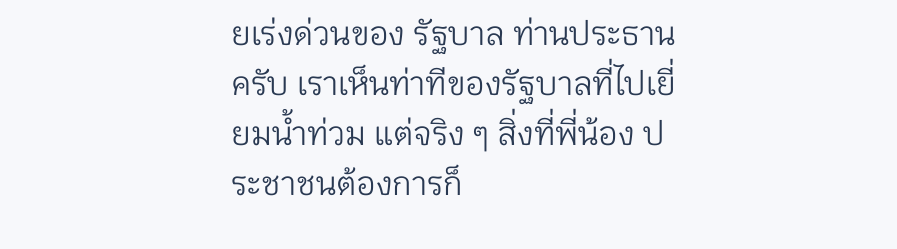ยเร่งด่วนของ รัฐบาล ท่านประธานครับ เราเห็นท่าทีของรัฐบาลที่ไปเยี่ยมน้ำท่วม แต่จริง ๆ สิ่งที่พี่น้อง ประชาชนต้องการก็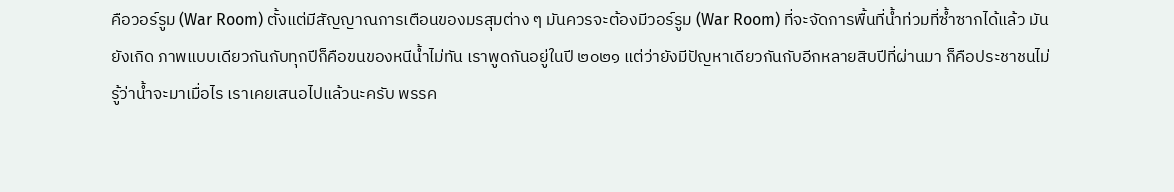คือวอร์รูม (War Room) ตั้งแต่มีสัญญาณการเตือนของมรสุมต่าง ๆ มันควรจะต้องมีวอร์รูม (War Room) ที่จะจัดการพื้นที่น้ำท่วมที่ซ้ำซากได้แล้ว มันยังเกิด ภาพแบบเดียวกันกับทุกปีก็คือขนของหนีน้ำไม่ทัน เราพูดกันอยู่ในปี ๒๐๒๑ แต่ว่ายังมีปัญหาเดียวกันกับอีกหลายสิบปีที่ผ่านมา ก็คือประชาชนไม่รู้ว่าน้ำจะมาเมื่อไร เราเคยเสนอไปแล้วนะครับ พรรค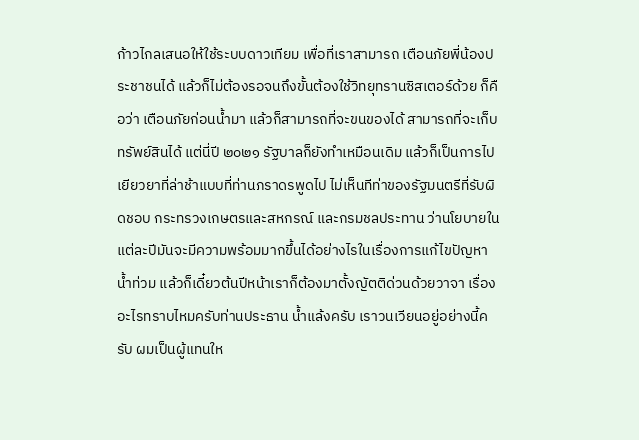ก้าวไกลเสนอให้ใช้ระบบดาวเทียม เพื่อที่เราสามารถ เตือนภัยพี่น้องประชาชนได้ แล้วก็ไม่ต้องรอจนถึงขั้นต้องใช้วิทยุทรานซิสเตอร์ด้วย ก็คือว่า เตือนภัยก่อนน้ำมา แล้วก็สามารถที่จะขนของได้ สามารถที่จะเก็บทรัพย์สินได้ แต่นี่ปี ๒๐๒๑ รัฐบาลก็ยังทำเหมือนเดิม แล้วก็เป็นการไปเยียวยาที่ล่าช้าแบบที่ท่านภราดรพูดไป ไม่เห็นทีท่าของรัฐมนตรีที่รับผิดชอบ กระทรวงเกษตรและสหกรณ์ และกรมชลประทาน ว่านโยบายในแต่ละปีมันจะมีความพร้อมมากขึ้นได้อย่างไรในเรื่องการแก้ไขปัญหาน้ำท่วม แล้วก็เดี๋ยวต้นปีหน้าเราก็ต้องมาตั้งญัตติด่วนด้วยวาจา เรื่องอะไรทราบไหมครับท่านประธาน น้ำแล้งครับ เราวนเวียนอยู่อย่างนี้ครับ ผมเป็นผู้แทนให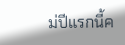ม่ปีแรกนี้ค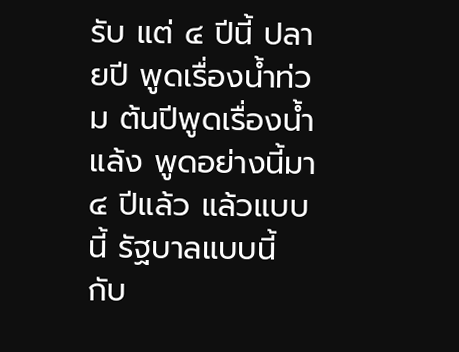รับ แต่ ๔ ปีนี้ ปลายปี พูดเรื่องน้ำท่วม ต้นปีพูดเรื่องน้ำแล้ง พูดอย่างนี้มา ๔ ปีแล้ว แล้วแบบนี้ รัฐบาลแบบนี้ กับ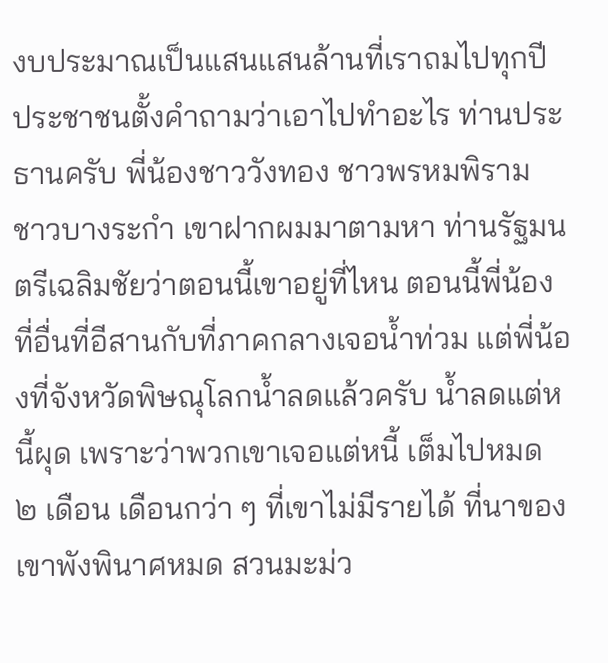งบประมาณเป็นแสนแสนล้านที่เราถมไปทุกปี ประชาชนตั้งคำถามว่าเอาไปทำอะไร ท่านประธานครับ พี่น้องชาววังทอง ชาวพรหมพิราม ชาวบางระกำ เขาฝากผมมาตามหา ท่านรัฐมนตรีเฉลิมชัยว่าตอนนี้เขาอยู่ที่ไหน ตอนนี้พี่น้องที่อื่นที่อีสานกับที่ภาคกลางเจอน้ำท่วม แต่พี่น้องที่จังหวัดพิษณุโลกน้ำลดแล้วครับ น้ำลดแต่หนี้ผุด เพราะว่าพวกเขาเจอแต่หนี้ เต็มไปหมด ๒ เดือน เดือนกว่า ๆ ที่เขาไม่มีรายได้ ที่นาของเขาพังพินาศหมด สวนมะม่ว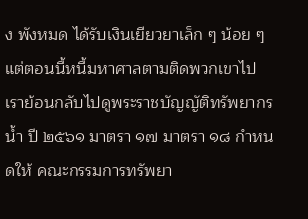ง พังหมด ได้รับเงินเยียวยาเล็ก ๆ น้อย ๆ แต่ตอนนี้หนี้มหาศาลตามติดพวกเขาไป เราย้อนกลับไปดูพระราชบัญญัติทรัพยากรน้ำ ปี ๒๕๖๑ มาตรา ๑๗ มาตรา ๑๘ กำหนดให้ คณะกรรมการทรัพยา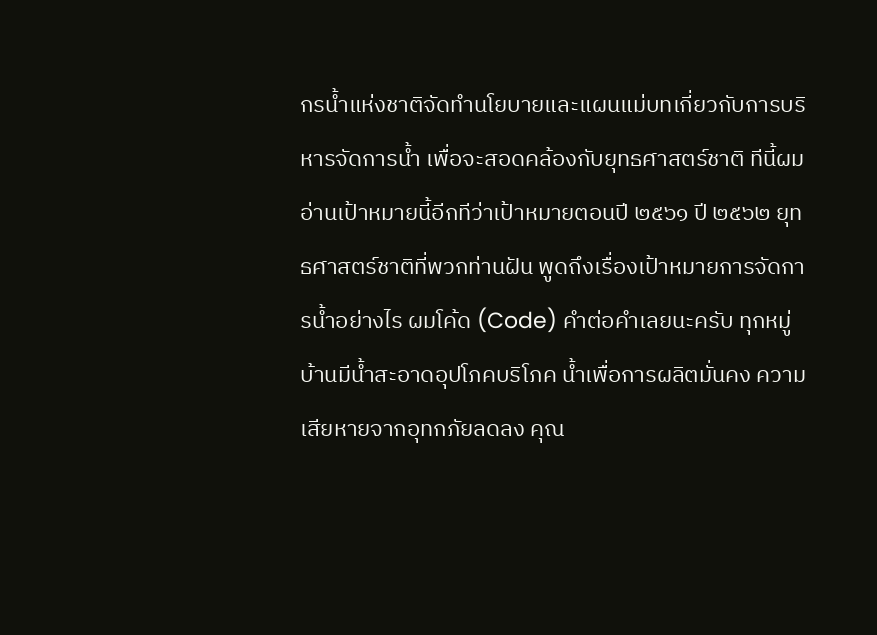กรน้ำแห่งชาติจัดทำนโยบายและแผนแม่บทเกี่ยวกับการบริหารจัดการน้ำ เพื่อจะสอดคล้องกับยุทธศาสตร์ชาติ ทีนี้ผมอ่านเป้าหมายนี้อีกทีว่าเป้าหมายตอนปี ๒๕๖๑ ปี ๒๕๖๒ ยุทธศาสตร์ชาติที่พวกท่านฝัน พูดถึงเรื่องเป้าหมายการจัดการน้ำอย่างไร ผมโค้ด (Code) คำต่อคำเลยนะครับ ทุกหมู่บ้านมีน้ำสะอาดอุปโภคบริโภค น้ำเพื่อการผลิตมั่นคง ความเสียหายจากอุทกภัยลดลง คุณ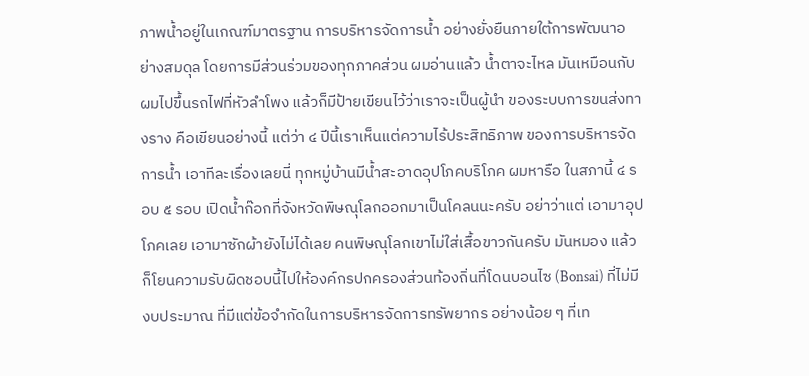ภาพน้ำอยู่ในเกณฑ์มาตรฐาน การบริหารจัดการน้ำ อย่างยั่งยืนภายใต้การพัฒนาอย่างสมดุล โดยการมีส่วนร่วมของทุกภาคส่วน ผมอ่านแล้ว น้ำตาจะไหล มันเหมือนกับผมไปขึ้นรถไฟที่หัวลำโพง แล้วก็มีป้ายเขียนไว้ว่าเราจะเป็นผู้นำ ของระบบการขนส่งทางราง คือเขียนอย่างนี้ แต่ว่า ๔ ปีนี้เราเห็นแต่ความไร้ประสิทธิภาพ ของการบริหารจัดการน้ำ เอาทีละเรื่องเลยนี่ ทุกหมู่บ้านมีน้ำสะอาดอุปโภคบริโภค ผมหารือ ในสภานี้ ๔ รอบ ๕ รอบ เปิดน้ำก๊อกที่จังหวัดพิษณุโลกออกมาเป็นโคลนนะครับ อย่าว่าแต่ เอามาอุปโภคเลย เอามาซักผ้ายังไม่ได้เลย คนพิษณุโลกเขาไม่ใส่เสื้อขาวกันครับ มันหมอง แล้วก็โยนความรับผิดชอบนี้ไปให้องค์กรปกครองส่วนท้องถิ่นที่โดนบอนไซ (Bonsai) ที่ไม่มี งบประมาณ ที่มีแต่ข้อจำกัดในการบริหารจัดการทรัพยากร อย่างน้อย ๆ ที่เท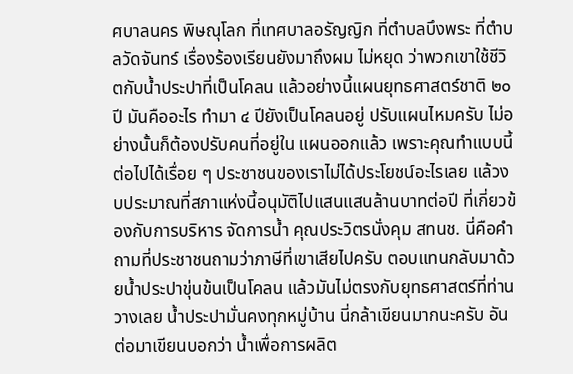ศบาลนคร พิษณุโลก ที่เทศบาลอรัญญิก ที่ตำบลบึงพระ ที่ตำบลวัดจันทร์ เรื่องร้องเรียนยังมาถึงผม ไม่หยุด ว่าพวกเขาใช้ชีวิตกับน้ำประปาที่เป็นโคลน แล้วอย่างนี้แผนยุทธศาสตร์ชาติ ๒๐ ปี มันคืออะไร ทำมา ๔ ปียังเป็นโคลนอยู่ ปรับแผนไหมครับ ไม่อย่างนั้นก็ต้องปรับคนที่อยู่ใน แผนออกแล้ว เพราะคุณทำแบบนี้ต่อไปได้เรื่อย ๆ ประชาชนของเราไม่ได้ประโยชน์อะไรเลย แล้วงบประมาณที่สภาแห่งนี้อนุมัติไปแสนแสนล้านบาทต่อปี ที่เกี่ยวข้องกับการบริหาร จัดการน้ำ คุณประวิตรนั่งคุม สทนช. นี่คือคำถามที่ประชาชนถามว่าภาษีที่เขาเสียไปครับ ตอบแทนกลับมาด้วยน้ำประปาขุ่นข้นเป็นโคลน แล้วมันไม่ตรงกับยุทธศาสตร์ที่ท่านวางเลย น้ำประปามั่นคงทุกหมู่บ้าน นี่กล้าเขียนมากนะครับ อันต่อมาเขียนบอกว่า น้ำเพื่อการผลิต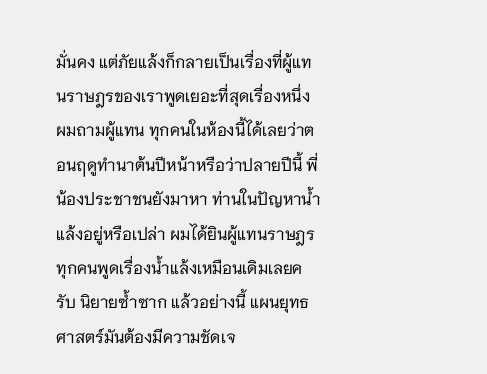มั่นคง แต่ภัยแล้งก็กลายเป็นเรื่องที่ผู้แทนราษฎรของเราพูดเยอะที่สุดเรื่องหนึ่ง ผมถามผู้แทน ทุกคนในห้องนี้ได้เลยว่าตอนฤดูทำนาต้นปีหน้าหรือว่าปลายปีนี้ พี่น้องประชาชนยังมาหา ท่านในปัญหาน้ำแล้งอยู่หรือเปล่า ผมได้ยินผู้แทนราษฎรทุกคนพูดเรื่องน้ำแล้งเหมือนเดิมเลยครับ นิยายซ้ำซาก แล้วอย่างนี้ แผนยุทธศาสตร์มันต้องมีความชัดเจ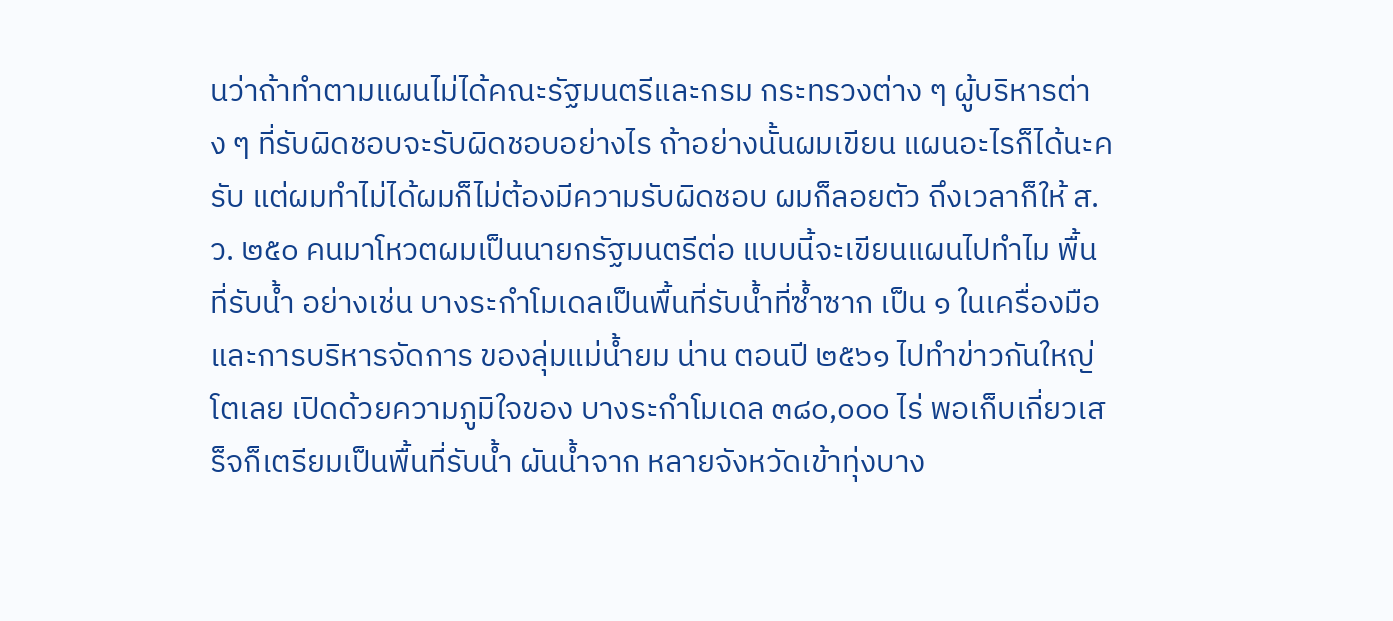นว่าถ้าทำตามแผนไม่ได้คณะรัฐมนตรีและกรม กระทรวงต่าง ๆ ผู้บริหารต่าง ๆ ที่รับผิดชอบจะรับผิดชอบอย่างไร ถ้าอย่างนั้นผมเขียน แผนอะไรก็ได้นะครับ แต่ผมทำไม่ได้ผมก็ไม่ต้องมีความรับผิดชอบ ผมก็ลอยตัว ถึงเวลาก็ให้ ส.ว. ๒๕๐ คนมาโหวตผมเป็นนายกรัฐมนตรีต่อ แบบนี้จะเขียนแผนไปทำไม พื้นที่รับน้ำ อย่างเช่น บางระกำโมเดลเป็นพื้นที่รับน้ำที่ซ้ำซาก เป็น ๑ ในเครื่องมือและการบริหารจัดการ ของลุ่มแม่น้ำยม น่าน ตอนปี ๒๕๖๑ ไปทำข่าวกันใหญ่โตเลย เปิดด้วยความภูมิใจของ บางระกำโมเดล ๓๘๐,๐๐๐ ไร่ พอเก็บเกี่ยวเสร็จก็เตรียมเป็นพื้นที่รับน้ำ ผันน้ำจาก หลายจังหวัดเข้าทุ่งบาง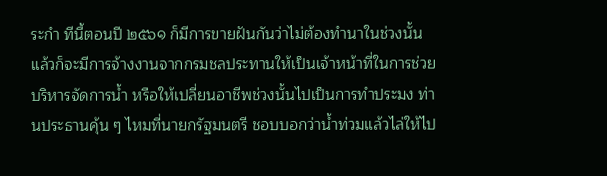ระกำ ทีนี้ตอนปี ๒๕๖๑ ก็มีการขายฝันกันว่าไม่ต้องทำนาในช่วงนั้น แล้วก็จะมีการจ้างงานจากกรมชลประทานให้เป็นเจ้าหน้าที่ในการช่วยบริหารจัดการน้ำ หรือให้เปลี่ยนอาชีพช่วงนั้นไปเป็นการทำประมง ท่านประธานคุ้น ๆ ไหมที่นายกรัฐมนตรี ชอบบอกว่าน้ำท่วมแล้วไล่ให้ไป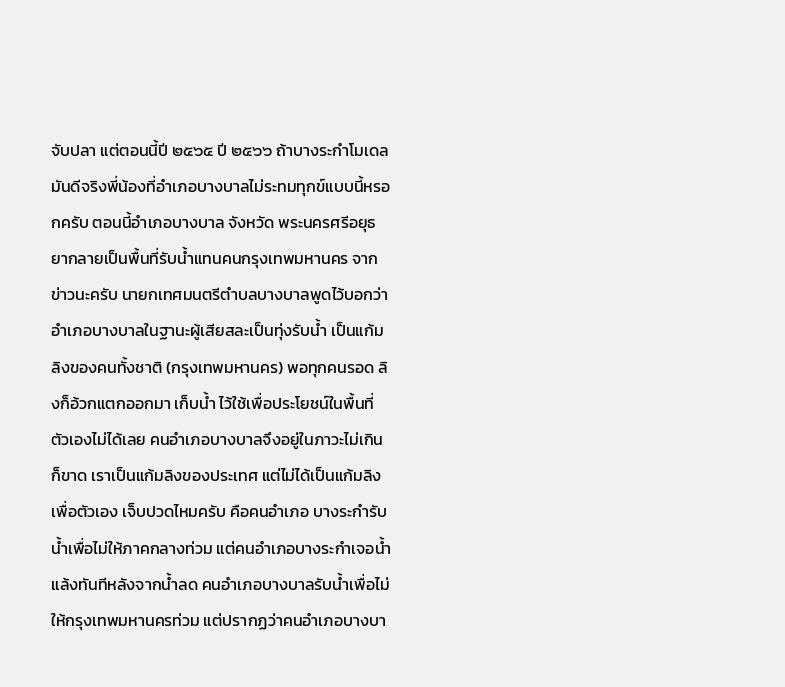จับปลา แต่ตอนนี้ปี ๒๕๖๕ ปี ๒๕๖๖ ถ้าบางระกำโมเดล มันดีจริงพี่น้องที่อำเภอบางบาลไม่ระทมทุกข์แบบนี้หรอกครับ ตอนนี้อำเภอบางบาล จังหวัด พระนครศรีอยุธยากลายเป็นพื้นที่รับน้ำแทนคนกรุงเทพมหานคร จากข่าวนะครับ นายกเทศมนตรีตำบลบางบาลพูดไว้บอกว่า อำเภอบางบาลในฐานะผู้เสียสละเป็นทุ่งรับน้ำ เป็นแก้มลิงของคนทั้งชาติ (กรุงเทพมหานคร) พอทุกคนรอด ลิงก็อ้วกแตกออกมา เก็บน้ำ ไว้ใช้เพื่อประโยชน์ในพื้นที่ตัวเองไม่ได้เลย คนอำเภอบางบาลจึงอยู่ในภาวะไม่เกินก็ขาด เราเป็นแก้มลิงของประเทศ แต่ไม่ได้เป็นแก้มลิงเพื่อตัวเอง เจ็บปวดไหมครับ คือคนอำเภอ บางระกำรับน้ำเพื่อไม่ให้ภาคกลางท่วม แต่คนอำเภอบางระกำเจอน้ำแล้งทันทีหลังจากน้ำลด คนอำเภอบางบาลรับน้ำเพื่อไม่ให้กรุงเทพมหานครท่วม แต่ปรากฏว่าคนอำเภอบางบา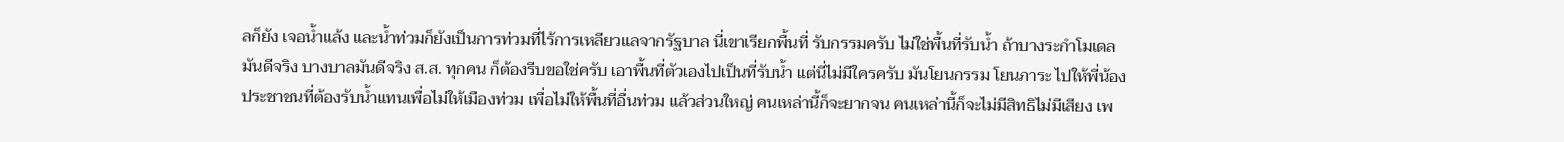ลก็ยัง เจอน้ำแล้ง และน้ำท่วมก็ยังเป็นการท่วมที่ไร้การเหลียวแลจากรัฐบาล นี่เขาเรียกพื้นที่ รับกรรมครับ ไม่ใช่พื้นที่รับน้ำ ถ้าบางระกำโมเดลมันดีจริง บางบาลมันดีจริง ส.ส. ทุกคน ก็ต้องรีบขอใช่ครับ เอาพื้นที่ตัวเองไปเป็นที่รับน้ำ แต่นี่ไม่มีใครครับ มันโยนกรรม โยนภาระ ไปให้พี่น้องประชาชนที่ต้องรับน้ำแทนเพื่อไม่ให้เมืองท่วม เพื่อไม่ให้พื้นที่อื่นท่วม แล้วส่วนใหญ่ คนเหล่านี้ก็จะยากจน คนเหล่านี้ก็จะไม่มีสิทธิไม่มีเสียง เพ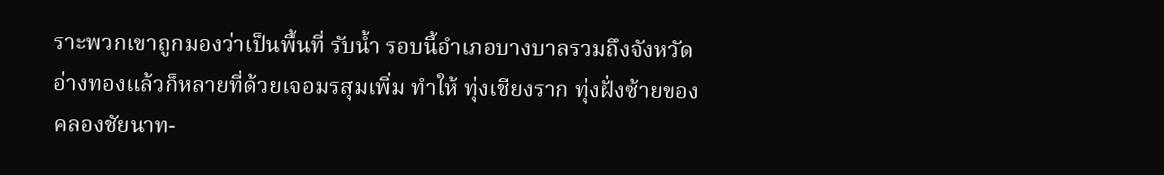ราะพวกเขาถูกมองว่าเป็นพื้นที่ รับน้ำ รอบนี้อำเภอบางบาลรวมถึงจังหวัดอ่างทองแล้วก็หลายที่ด้วยเจอมรสุมเพิ่ม ทำให้ ทุ่งเชียงราก ทุ่งฝั่งซ้ายของคลองชัยนาท-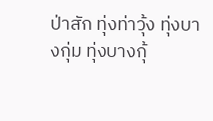ป่าสัก ทุ่งท่าวุ้ง ทุ่งบางกุ่ม ทุ่งบางกุ้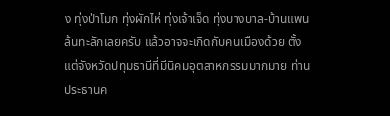ง ทุ่งป่าโมก ทุ่งผักไห่ ทุ่งเจ้าเจ็ด ทุ่งบางบาล-บ้านแพน ล้นทะลักเลยครับ แล้วอาจจะเกิดกับคนเมืองด้วย ตั้งแต่จังหวัดปทุมธานีที่มีนิคมอุตสาหกรรมมากมาย ท่านประธานค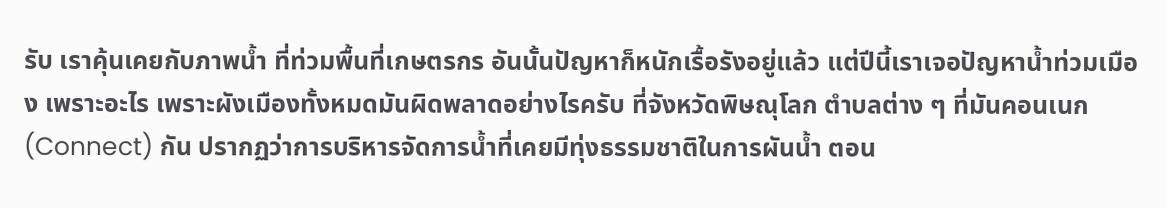รับ เราคุ้นเคยกับภาพน้ำ ที่ท่วมพื้นที่เกษตรกร อันนั้นปัญหาก็หนักเรื้อรังอยู่แล้ว แต่ปีนี้เราเจอปัญหาน้ำท่วมเมือง เพราะอะไร เพราะผังเมืองทั้งหมดมันผิดพลาดอย่างไรครับ ที่จังหวัดพิษณุโลก ตำบลต่าง ๆ ที่มันคอนเนก (Connect) กัน ปรากฏว่าการบริหารจัดการน้ำที่เคยมีทุ่งธรรมชาติในการผันน้ำ ตอน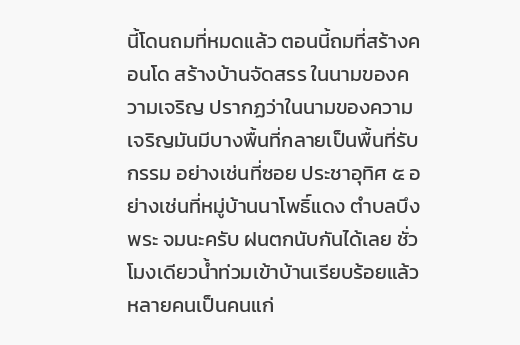นี้โดนถมที่หมดแล้ว ตอนนี้ถมที่สร้างคอนโด สร้างบ้านจัดสรร ในนามของความเจริญ ปรากฏว่าในนามของความเจริญมันมีบางพื้นที่กลายเป็นพื้นที่รับกรรม อย่างเช่นที่ซอย ประชาอุทิศ ๕ อย่างเช่นที่หมู่บ้านนาโพธิ์แดง ตำบลบึงพระ จมนะครับ ฝนตกนับกันได้เลย ชั่วโมงเดียวน้ำท่วมเข้าบ้านเรียบร้อยแล้ว หลายคนเป็นคนแก่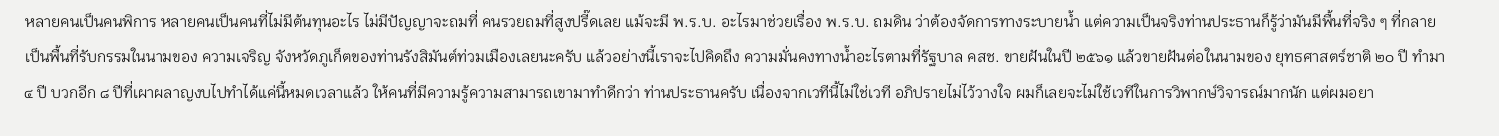หลายคนเป็นคนพิการ หลายคนเป็นคนที่ไม่มีต้นทุนอะไร ไม่มีปัญญาจะถมที่ คนรวยถมที่สูงปรี๊ดเลย แม้จะมี พ.ร.บ. อะไรมาช่วยเรื่อง พ.ร.บ. ถมดิน ว่าต้องจัดการทางระบายน้ำ แต่ความเป็นจริงท่านประธานก็รู้ว่ามันมีพื้นที่จริง ๆ ที่กลายเป็นพื้นที่รับกรรมในนามของ ความเจริญ จังหวัดภูเก็ตของท่านรังสิมันต์ท่วมเมืองเลยนะครับ แล้วอย่างนี้เราจะไปคิดถึง ความมั่นคงทางน้ำอะไรตามที่รัฐบาล คสช. ขายฝันในปี ๒๕๖๑ แล้วขายฝันต่อในนามของ ยุทธศาสตร์ชาติ ๒๐ ปี ทำมา ๔ ปี บวกอีก ๘ ปีที่เผาผลาญงบไปทำได้แค่นี้หมดเวลาแล้ว ให้คนที่มีความรู้ความสามารถเขามาทำดีกว่า ท่านประธานครับ เนื่องจากเวทีนี้ไม่ใช่เวที อภิปรายไม่ไว้วางใจ ผมก็เลยจะไม่ใช้เวทีในการวิพากษ์วิจารณ์มากนัก แต่ผมอยา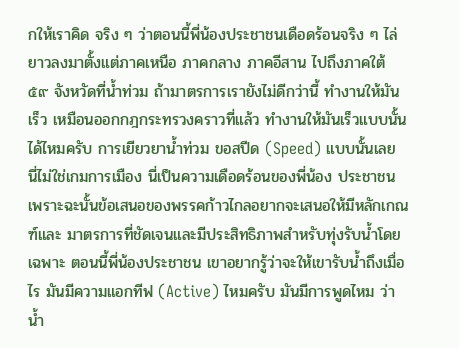กให้เราคิด จริง ๆ ว่าตอนนี้พี่น้องประชาชนเดือดร้อนจริง ๆ ไล่ยาวลงมาตั้งแต่ภาคเหนือ ภาคกลาง ภาคอีสาน ไปถึงภาคใต้ ๕๙ จังหวัดที่น้ำท่วม ถ้ามาตรการเรายังไม่ดีกว่านี้ ทำงานให้มันเร็ว เหมือนออกกฎกระทรวงคราวที่แล้ว ทำงานให้มันเร็วแบบนั้นได้ไหมครับ การเยียวยาน้ำท่วม ขอสปีด (Speed) แบบนั้นเลย นี่ไม่ใช่เกมการเมือง นี่เป็นความเดือดร้อนของพี่น้อง ประชาชน เพราะฉะนั้นข้อเสนอของพรรคก้าวไกลอยากจะเสนอให้มีหลักเกณฑ์และ มาตรการที่ชัดเจนและมีประสิทธิภาพสำหรับทุ่งรับน้ำโดยเฉพาะ ตอนนี้พี่น้องประชาชน เขาอยากรู้ว่าจะให้เขารับน้ำถึงเมื่อไร มันมีความแอกทีฟ (Active) ไหมครับ มันมีการพูดไหม ว่าน้ำ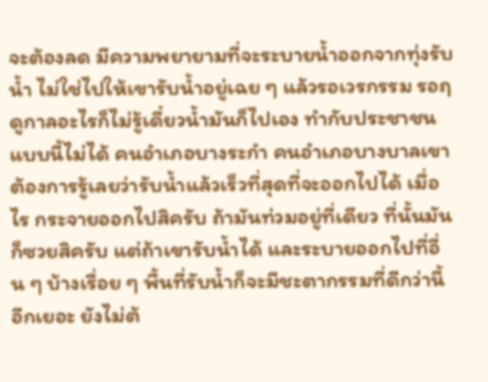จะต้องลด มีความพยายามที่จะระบายน้ำออกจากทุ่งรับน้ำ ไม่ใช่ไปให้เขารับน้ำอยู่เฉย ๆ แล้วรอเวรกรรม รอฤดูกาลอะไรก็ไม่รู้เดี๋ยวน้ำมันก็ไปเอง ทำกับประชาชนแบบนี้ไม่ได้ คนอำเภอบางระกำ คนอำเภอบางบาลเขาต้องการรู้เลยว่ารับน้ำแล้วเร็วที่สุดที่จะออกไปได้ เมื่อไร กระจายออกไปสิครับ ถ้ามันท่วมอยู่ที่เดียว ที่นั้นมันก็ซวยสิครับ แต่ถ้าเขารับน้ำได้ และระบายออกไปที่อื่น ๆ บ้างเรื่อย ๆ พื้นที่รับน้ำก็จะมีชะตากรรมที่ดีกว่านี้อีกเยอะ ยังไม่ต้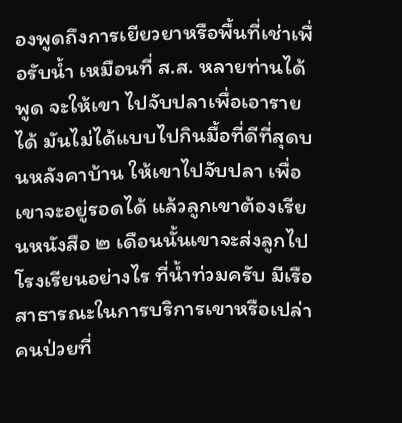องพูดถึงการเยียวยาหรือพื้นที่เช่าเพื่อรับน้ำ เหมือนที่ ส.ส. หลายท่านได้พูด จะให้เขา ไปจับปลาเพื่อเอารายได้ มันไม่ได้แบบไปกินมื้อที่ดีที่สุดบนหลังคาบ้าน ให้เขาไปจับปลา เพื่อเขาจะอยู่รอดได้ แล้วลูกเขาต้องเรียนหนังสือ ๒ เดือนนั้นเขาจะส่งลูกไปโรงเรียนอย่างไร ที่น้ำท่วมครับ มีเรือสาธารณะในการบริการเขาหรือเปล่า คนป่วยที่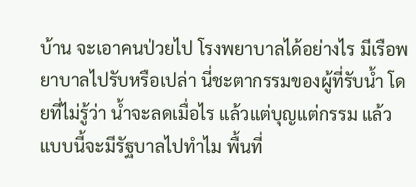บ้าน จะเอาคนป่วยไป โรงพยาบาลได้อย่างไร มีเรือพยาบาลไปรับหรือเปล่า นี่ชะตากรรมของผู้ที่รับน้ำ โดยที่ไม่รู้ว่า น้ำจะลดเมื่อไร แล้วแต่บุญแต่กรรม แล้วแบบนี้จะมีรัฐบาลไปทำไม พื้นที่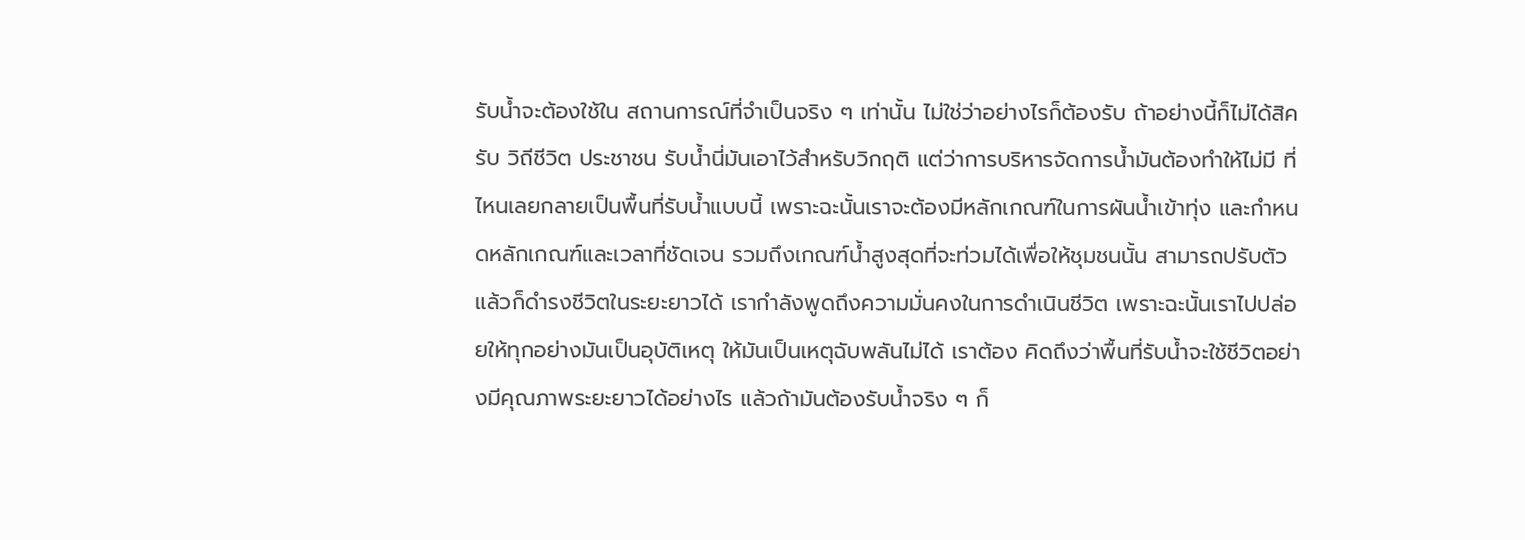รับน้ำจะต้องใช้ใน สถานการณ์ที่จำเป็นจริง ๆ เท่านั้น ไม่ใช่ว่าอย่างไรก็ต้องรับ ถ้าอย่างนี้ก็ไม่ได้สิครับ วิถีชีวิต ประชาชน รับน้ำนี่มันเอาไว้สำหรับวิกฤติ แต่ว่าการบริหารจัดการน้ำมันต้องทำให้ไม่มี ที่ไหนเลยกลายเป็นพื้นที่รับน้ำแบบนี้ เพราะฉะนั้นเราจะต้องมีหลักเกณฑ์ในการผันน้ำเข้าทุ่ง และกำหนดหลักเกณฑ์และเวลาที่ชัดเจน รวมถึงเกณฑ์น้ำสูงสุดที่จะท่วมได้เพื่อให้ชุมชนนั้น สามารถปรับตัวแล้วก็ดำรงชีวิตในระยะยาวได้ เรากำลังพูดถึงความมั่นคงในการดำเนินชีวิต เพราะฉะนั้นเราไปปล่อยให้ทุกอย่างมันเป็นอุบัติเหตุ ให้มันเป็นเหตุฉับพลันไม่ได้ เราต้อง คิดถึงว่าพื้นที่รับน้ำจะใช้ชีวิตอย่างมีคุณภาพระยะยาวได้อย่างไร แล้วถ้ามันต้องรับน้ำจริง ๆ ก็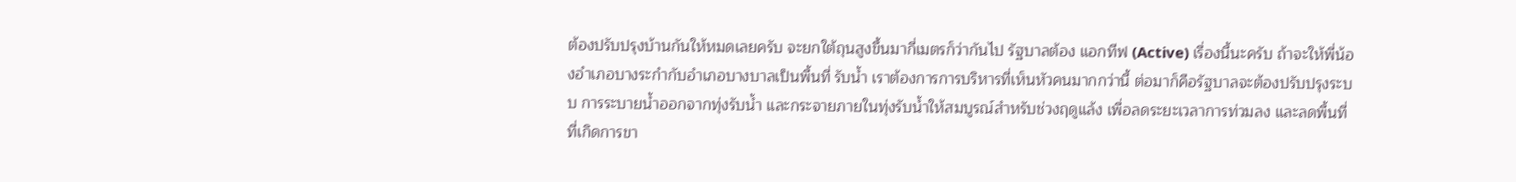ต้องปรับปรุงบ้านกันให้หมดเลยครับ จะยกใต้ถุนสูงขึ้นมากี่เมตรก็ว่ากันไป รัฐบาลต้อง แอกทีฟ (Active) เรื่องนี้นะครับ ถ้าจะให้พี่น้องอำเภอบางระกำกับอำเภอบางบาลเป็นพื้นที่ รับน้ำ เราต้องการการบริหารที่เห็นหัวคนมากกว่านี้ ต่อมาก็คือรัฐบาลจะต้องปรับปรุงระบบ การระบายน้ำออกจากทุ่งรับน้ำ และกระจายภายในทุ่งรับน้ำให้สมบูรณ์สำหรับช่วงฤดูแล้ง เพื่อลดระยะเวลาการท่วมลง และลดพื้นที่ที่เกิดการขา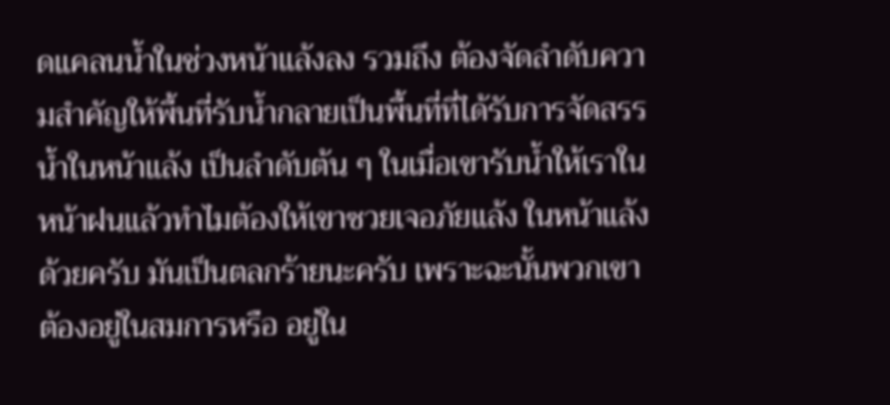ดแคลนน้ำในช่วงหน้าแล้งลง รวมถึง ต้องจัดลำดับความสำคัญให้พื้นที่รับน้ำกลายเป็นพื้นที่ที่ได้รับการจัดสรรน้ำในหน้าแล้ง เป็นลำดับต้น ๆ ในเมื่อเขารับน้ำให้เราในหน้าฝนแล้วทำไมต้องให้เขาซวยเจอภัยแล้ง ในหน้าแล้งด้วยครับ มันเป็นตลกร้ายนะครับ เพราะฉะนั้นพวกเขาต้องอยู่ในสมการหรือ อยู่ใน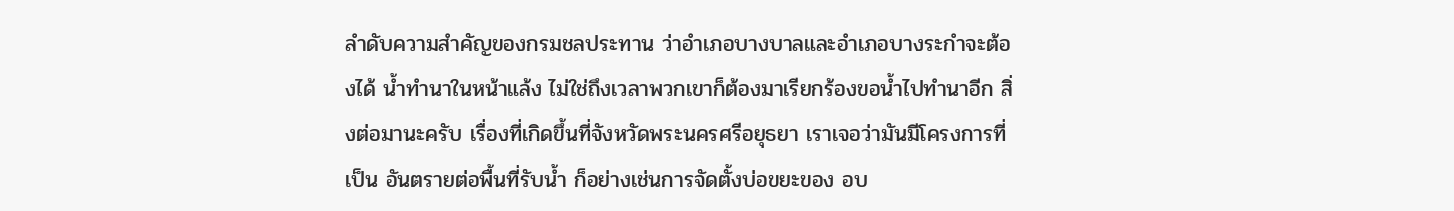ลำดับความสำคัญของกรมชลประทาน ว่าอำเภอบางบาลและอำเภอบางระกำจะต้องได้ น้ำทำนาในหน้าแล้ง ไม่ใช่ถึงเวลาพวกเขาก็ต้องมาเรียกร้องขอน้ำไปทำนาอีก สิ่งต่อมานะครับ เรื่องที่เกิดขึ้นที่จังหวัดพระนครศรีอยุธยา เราเจอว่ามันมีโครงการที่เป็น อันตรายต่อพื้นที่รับน้ำ ก็อย่างเช่นการจัดตั้งบ่อขยะของ อบ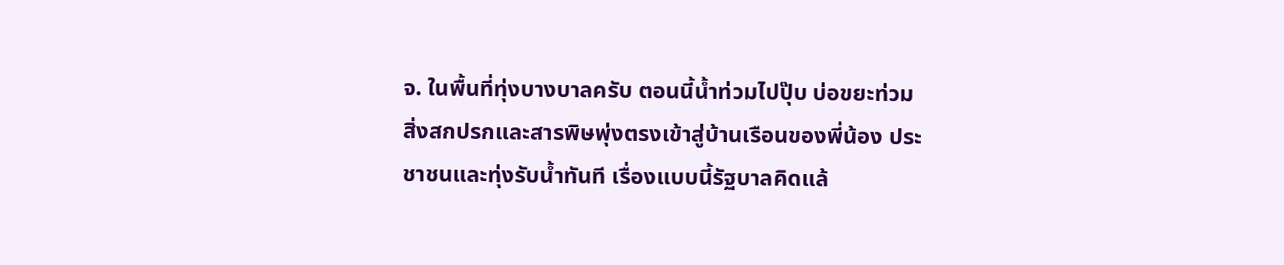จ. ในพื้นที่ทุ่งบางบาลครับ ตอนนี้น้ำท่วมไปปุ๊บ บ่อขยะท่วม สิ่งสกปรกและสารพิษพุ่งตรงเข้าสู่บ้านเรือนของพี่น้อง ประชาชนและทุ่งรับน้ำทันที เรื่องแบบนี้รัฐบาลคิดแล้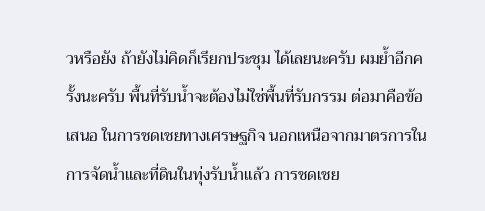วหรือยัง ถ้ายังไม่คิดก็เรียกประชุม ได้เลยนะครับ ผมย้ำอีกครั้งนะครับ พื้นที่รับน้ำจะต้องไม่ใช่พื้นที่รับกรรม ต่อมาคือข้อเสนอ ในการชดเชยทางเศรษฐกิจ นอกเหนือจากมาตรการในการจัดน้ำและที่ดินในทุ่งรับน้ำแล้ว การชดเชย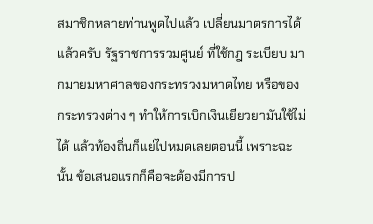สมาชิกหลายท่านพูดไปแล้ว เปลี่ยนมาตรการได้แล้วครับ รัฐราชการรวมศูนย์ ที่ใช้กฎ ระเบียบ มากมายมหาศาลของกระทรวงมหาดไทย หรือของกระทรวงต่าง ๆ ทำให้การเบิกเงินเยียวยามันใช้ไม่ได้ แล้วท้องถิ่นก็แย่ไปหมดเลยตอนนี้ เพราะฉะนั้น ข้อเสนอแรกก็คือจะต้องมีการป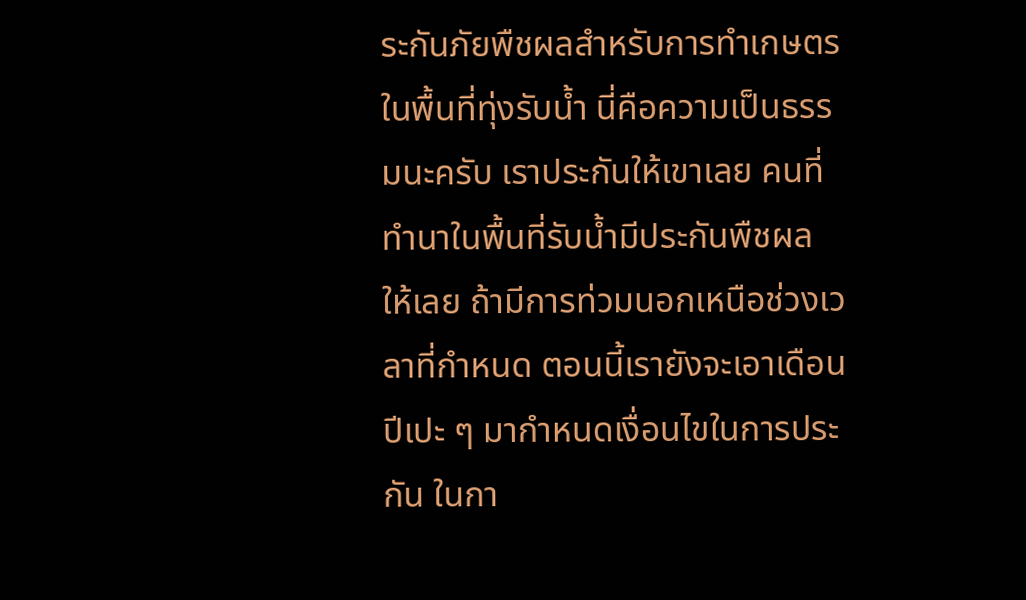ระกันภัยพืชผลสำหรับการทำเกษตรในพื้นที่ทุ่งรับน้ำ นี่คือความเป็นธรรมนะครับ เราประกันให้เขาเลย คนที่ทำนาในพื้นที่รับน้ำมีประกันพืชผล ให้เลย ถ้ามีการท่วมนอกเหนือช่วงเวลาที่กำหนด ตอนนี้เรายังจะเอาเดือนปีเปะ ๆ มากำหนดเงื่อนไขในการประกัน ในกา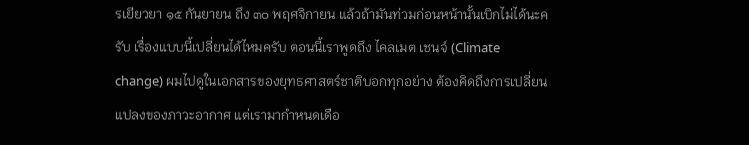รเยียวยา ๑๕ กันยายน ถึง ๓๐ พฤศจิกายน แล้วถ้ามันท่วมก่อนหน้านั้นเบิกไม่ได้นะครับ เรื่องแบบนี้เปลี่ยนได้ไหมครับ ตอนนี้เราพูดถึง ไคลเมต เชนจ์ (Climate change) ผมไปดูในเอกสารของยุทธศาสตร์ชาติบอกทุกอย่าง ต้องคิดถึงการเปลี่ยนแปลงของภาวะอากาศ แต่เรามากำหนดเดือ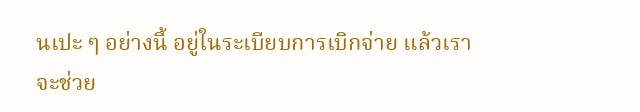นเปะ ๆ อย่างนี้ อยู่ในระเบียบการเบิกจ่าย แล้วเราจะช่วย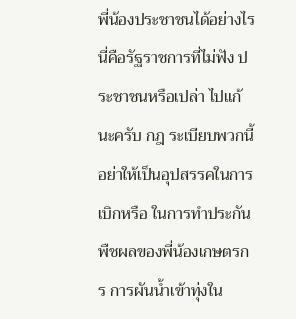พี่น้องประชาชนได้อย่างไร นี่คือรัฐราชการที่ไม่ฟัง ประชาชนหรือเปล่า ไปแก้นะครับ กฎ ระเบียบพวกนี้อย่าให้เป็นอุปสรรคในการเบิกหรือ ในการทำประกันพืชผลของพี่น้องเกษตรกร การผันน้ำเข้าทุ่งใน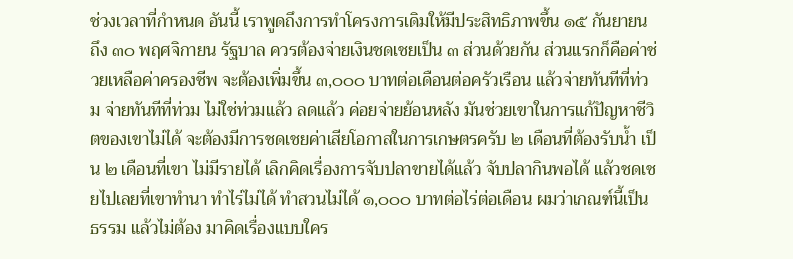ช่วงเวลาที่กำหนด อันนี้ เราพูดถึงการทำโครงการเดิมให้มีประสิทธิภาพขึ้น ๑๕ กันยายน ถึง ๓๐ พฤศจิกายน รัฐบาล ควรต้องจ่ายเงินชดเชยเป็น ๓ ส่วนด้วยกัน ส่วนแรกก็คือค่าช่วยเหลือค่าครองชีพ จะต้องเพิ่มขึ้น ๓,๐๐๐ บาทต่อเดือนต่อครัวเรือน แล้วจ่ายทันทีที่ท่วม จ่ายทันทีที่ท่วม ไม่ใช่ท่วมแล้ว ลดแล้ว ค่อยจ่ายย้อนหลัง มันช่วยเขาในการแก้ปัญหาชีวิตของเขาไม่ได้ จะต้องมีการชดเชยค่าเสียโอกาสในการเกษตรครับ ๒ เดือนที่ต้องรับน้ำ เป็น ๒ เดือนที่เขา ไม่มีรายได้ เลิกคิดเรื่องการจับปลาขายได้แล้ว จับปลากินพอได้ แล้วชดเชยไปเลยที่เขาทำนา ทำไร่ไม่ได้ ทำสวนไม่ได้ ๑,๐๐๐ บาทต่อไร่ต่อเดือน ผมว่าเกณฑ์นี้เป็นธรรม แล้วไม่ต้อง มาคิดเรื่องแบบใคร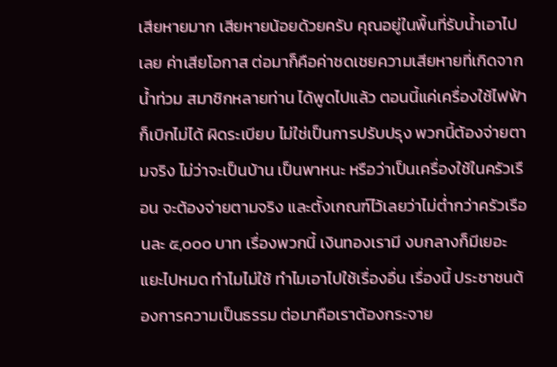เสียหายมาก เสียหายน้อยด้วยครับ คุณอยู่ในพื้นที่รับน้ำเอาไปเลย ค่าเสียโอกาส ต่อมาก็คือค่าชดเชยความเสียหายที่เกิดจากน้ำท่วม สมาชิกหลายท่าน ได้พูดไปแล้ว ตอนนี้แค่เครื่องใช้ไฟฟ้าก็เบิกไม่ได้ ผิดระเบียบ ไม่ใช่เป็นการปรับปรุง พวกนี้ต้องจ่ายตามจริง ไม่ว่าจะเป็นบ้าน เป็นพาหนะ หรือว่าเป็นเครื่องใช้ในครัวเรือน จะต้องจ่ายตามจริง และตั้งเกณฑ์ไว้เลยว่าไม่ต่ำกว่าครัวเรือนละ ๕,๐๐๐ บาท เรื่องพวกนี้ เงินทองเรามี งบกลางก็มีเยอะแยะไปหมด ทำไมไม่ใช้ ทำไมเอาไปใช้เรื่องอื่น เรื่องนี้ ประชาชนต้องการความเป็นธรรม ต่อมาคือเราต้องกระจาย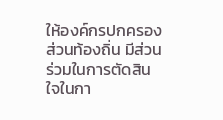ให้องค์กรปกครองส่วนท้องถิ่น มีส่วนร่วมในการตัดสินใจในกา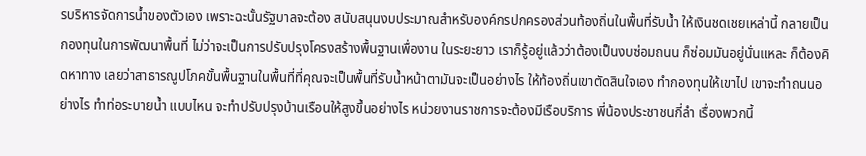รบริหารจัดการน้ำของตัวเอง เพราะฉะนั้นรัฐบาลจะต้อง สนับสนุนงบประมาณสำหรับองค์กรปกครองส่วนท้องถิ่นในพื้นที่รับน้ำ ให้เงินชดเชยเหล่านี้ กลายเป็นกองทุนในการพัฒนาพื้นที่ ไม่ว่าจะเป็นการปรับปรุงโครงสร้างพื้นฐานเพื่องาน ในระยะยาว เราก็รู้อยู่แล้วว่าต้องเป็นงบซ่อมถนน ก็ซ่อมมันอยู่นั่นแหละ ก็ต้องคิดหาทาง เลยว่าสาธารณูปโภคขั้นพื้นฐานในพื้นที่ที่คุณจะเป็นพื้นที่รับน้ำหน้าตามันจะเป็นอย่างไร ให้ท้องถิ่นเขาตัดสินใจเอง ทำกองทุนให้เขาไป เขาจะทำถนนอย่างไร ทำท่อระบายน้ำ แบบไหน จะทำปรับปรุงบ้านเรือนให้สูงขึ้นอย่างไร หน่วยงานราชการจะต้องมีเรือบริการ พี่น้องประชาชนกี่ลำ เรื่องพวกนี้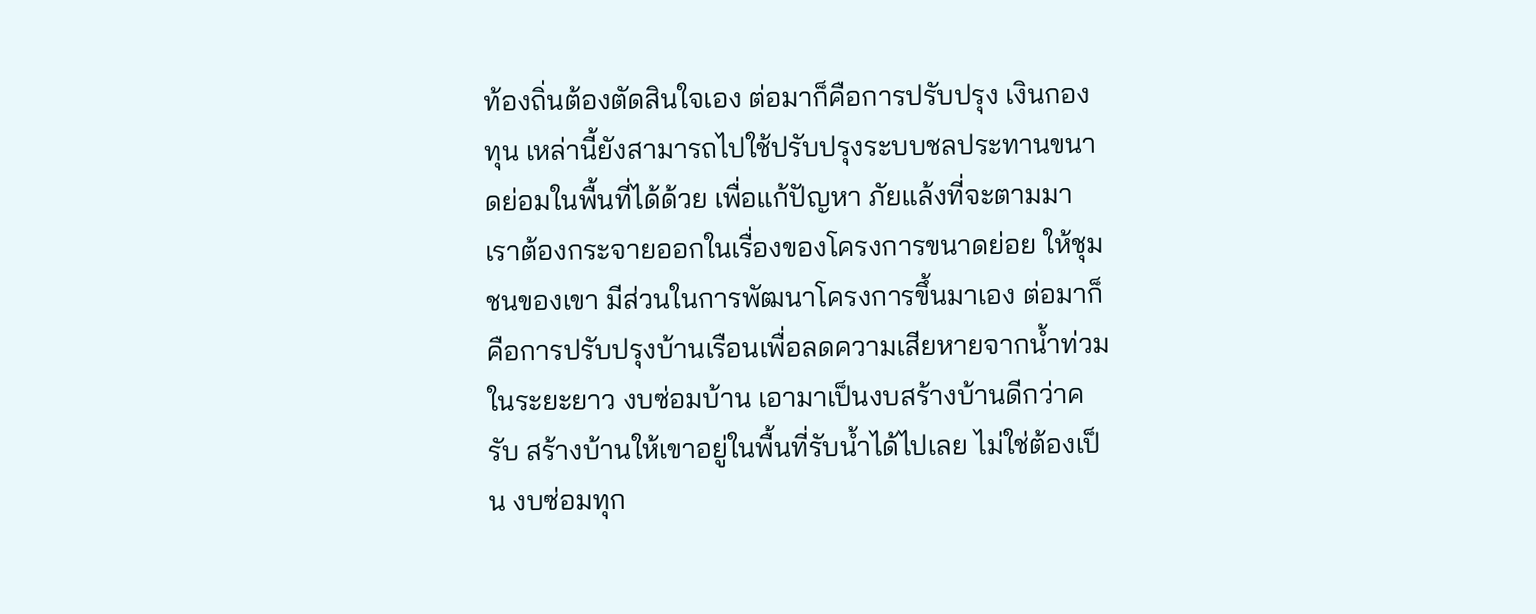ท้องถิ่นต้องตัดสินใจเอง ต่อมาก็คือการปรับปรุง เงินกองทุน เหล่านี้ยังสามารถไปใช้ปรับปรุงระบบชลประทานขนาดย่อมในพื้นที่ได้ด้วย เพื่อแก้ปัญหา ภัยแล้งที่จะตามมา เราต้องกระจายออกในเรื่องของโครงการขนาดย่อย ให้ชุมชนของเขา มีส่วนในการพัฒนาโครงการขึ้นมาเอง ต่อมาก็คือการปรับปรุงบ้านเรือนเพื่อลดความเสียหายจากน้ำท่วมในระยะยาว งบซ่อมบ้าน เอามาเป็นงบสร้างบ้านดีกว่าครับ สร้างบ้านให้เขาอยู่ในพื้นที่รับน้ำได้ไปเลย ไม่ใช่ต้องเป็น งบซ่อมทุก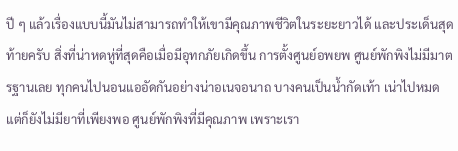ปี ๆ แล้วเรื่องแบบนี้มันไม่สามารถทำให้เขามีคุณภาพชีวิตในระยะยาวได้ และประเด็นสุดท้ายครับ สิ่งที่น่าหดหู่ที่สุดคือเมื่อมีอุทกภัยเกิดขึ้น การตั้งศูนย์อพยพ ศูนย์พักพิงไม่มีมาตรฐานเลย ทุกคนไปนอนแออัดกันอย่างน่าอเนจอนาถ บางคนเป็นน้ำกัดเท้า เน่าไปหมด แต่ก็ยังไม่มียาที่เพียงพอ ศูนย์พักพิงที่มีคุณภาพ เพราะเรา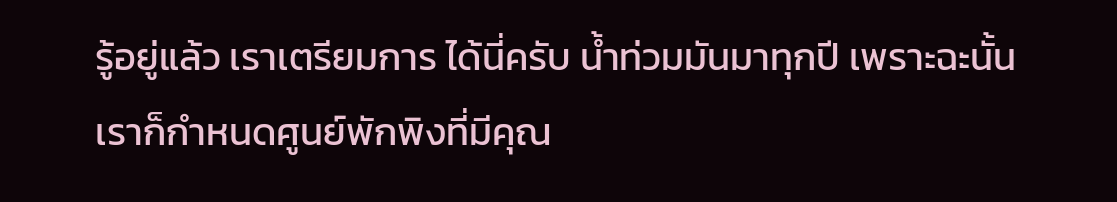รู้อยู่แล้ว เราเตรียมการ ได้นี่ครับ น้ำท่วมมันมาทุกปี เพราะฉะนั้นเราก็กำหนดศูนย์พักพิงที่มีคุณ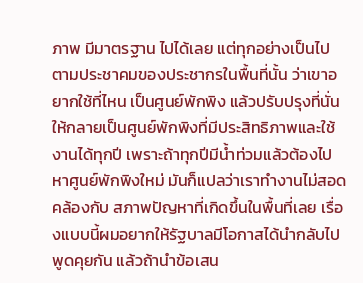ภาพ มีมาตรฐาน ไปได้เลย แต่ทุกอย่างเป็นไปตามประชาคมของประชากรในพื้นที่นั้น ว่าเขาอยากใช้ที่ไหน เป็นศูนย์พักพิง แล้วปรับปรุงที่นั่นให้กลายเป็นศูนย์พักพิงที่มีประสิทธิภาพและใช้งานได้ทุกปี เพราะถ้าทุกปีมีน้ำท่วมแล้วต้องไปหาศูนย์พักพิงใหม่ มันก็แปลว่าเราทำงานไม่สอดคล้องกับ สภาพปัญหาที่เกิดขึ้นในพื้นที่เลย เรื่องแบบนี้ผมอยากให้รัฐบาลมีโอกาสได้นำกลับไปพูดคุยกัน แล้วถ้านำข้อเสน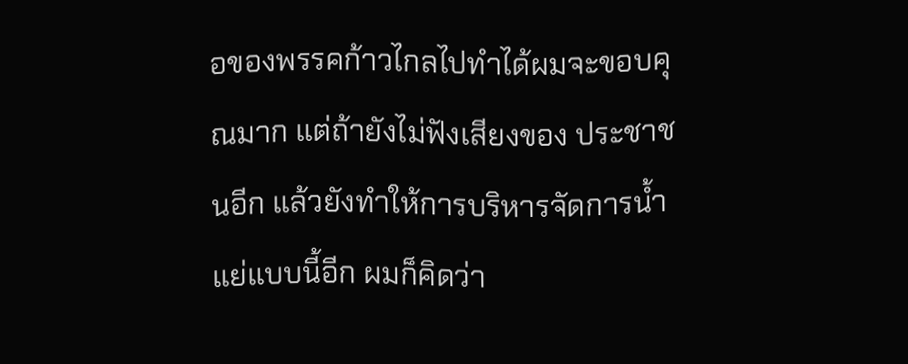อของพรรคก้าวไกลไปทำได้ผมจะขอบคุณมาก แต่ถ้ายังไม่ฟังเสียงของ ประชาชนอีก แล้วยังทำให้การบริหารจัดการน้ำแย่แบบนี้อีก ผมก็คิดว่า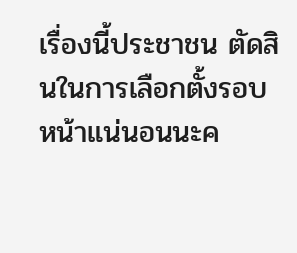เรื่องนี้ประชาชน ตัดสินในการเลือกตั้งรอบหน้าแน่นอนนะค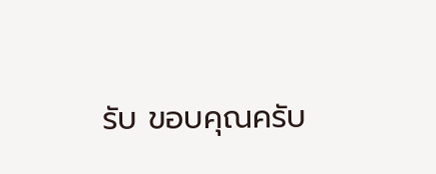รับ ขอบคุณครับ